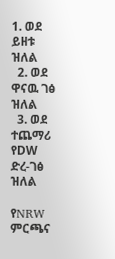1. ወደ ይዘቱ ዝለል
  2. ወደ ዋናዉ ገፅ ዝለል
  3. ወደ ተጨማሪ የDW ድረ-ገፅ ዝለል

የNRW ምርጫና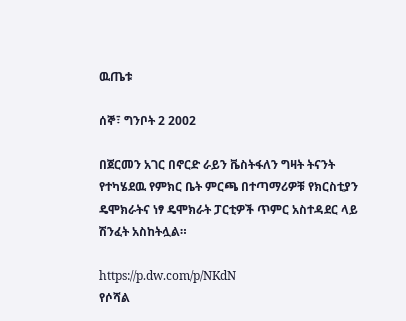ዉጤቱ

ሰኞ፣ ግንቦት 2 2002

በጀርመን አገር በኖርድ ራይን ቬስትፋለን ግዛት ትናንት የተካሄደዉ የምክር ቤት ምርጫ በተጣማሪዎቹ የክርስቲያን ዴሞክራትና ነፃ ዴሞክራት ፓርቲዎች ጥምር አስተዳደር ላይ ሽንፈት አስከትሏል።

https://p.dw.com/p/NKdN
የሶሻል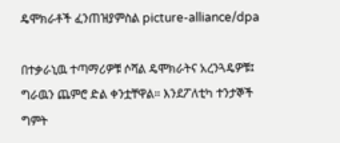ዴሞክራቶች ፈንጠዝያምስል picture-alliance/dpa

በተቃራኒዉ ተጣማሪዎቹ ሶሻል ዴሞክራትና አረንጓዴዎቹ፤ ግራዉን ጨምሮ ድል ቀንቷቸዋል። እንደፖለቲካ ተንታኞች ግምት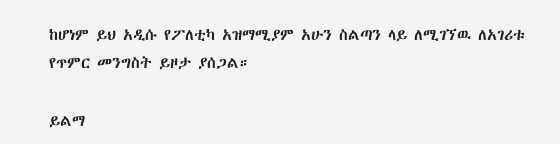ከሆነም ይህ አዲሱ የፖለቲካ አዝማሚያም አሁን ስልጣን ላይ ለሚገኘዉ ለአገሪቱ የጥምር መንግስት ይዞታ ያሰጋል።

ይልማ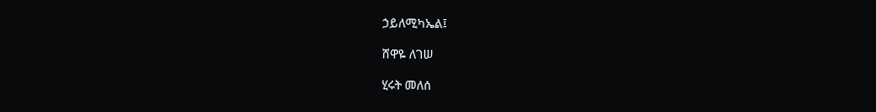ኃይለሚካኤል፤

ሸዋዬ ለገሠ

ሂሩት መለሰ